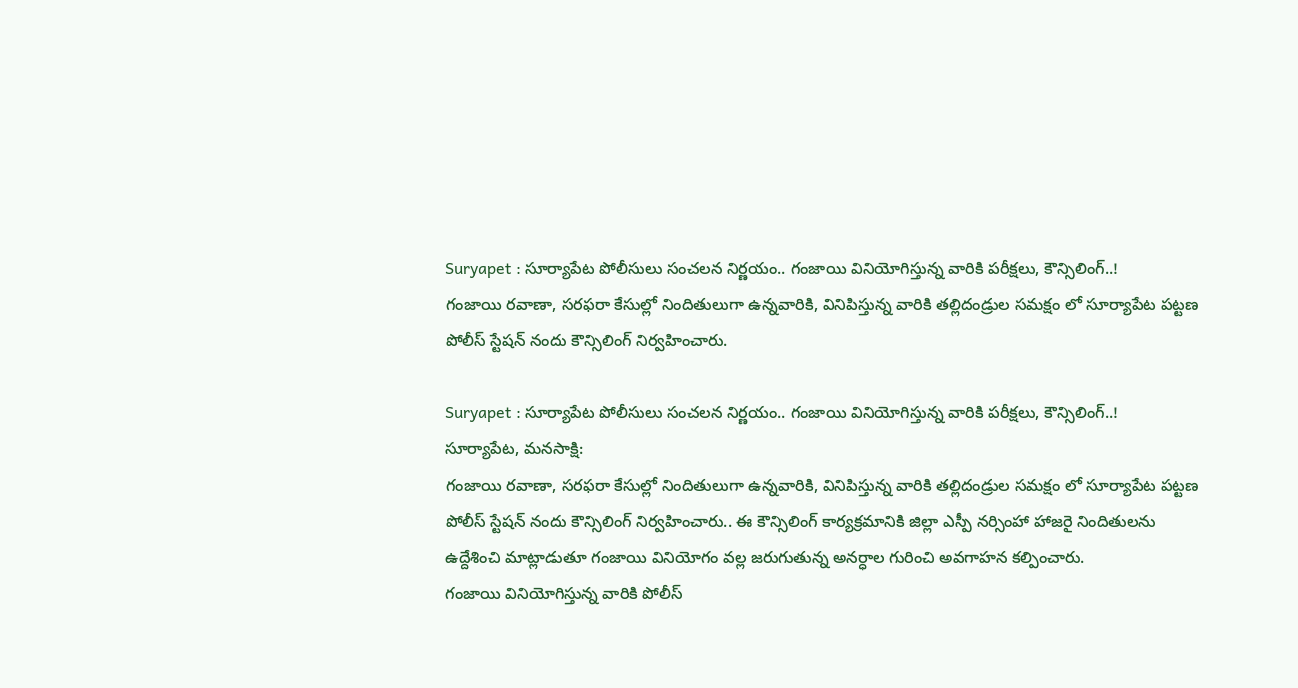Suryapet : సూర్యాపేట పోలీసులు సంచలన నిర్ణయం.. గంజాయి వినియోగిస్తున్న వారికి పరీక్షలు, కౌన్సిలింగ్..!
గంజాయి రవాణా, సరఫరా కేసుల్లో నిందితులుగా ఉన్నవారికి, వినిపిస్తున్న వారికి తల్లిదండ్రుల సమక్షం లో సూర్యాపేట పట్టణ పోలీస్ స్టేషన్ నందు కౌన్సిలింగ్ నిర్వహించారు.

Suryapet : సూర్యాపేట పోలీసులు సంచలన నిర్ణయం.. గంజాయి వినియోగిస్తున్న వారికి పరీక్షలు, కౌన్సిలింగ్..!
సూర్యాపేట, మనసాక్షి:
గంజాయి రవాణా, సరఫరా కేసుల్లో నిందితులుగా ఉన్నవారికి, వినిపిస్తున్న వారికి తల్లిదండ్రుల సమక్షం లో సూర్యాపేట పట్టణ పోలీస్ స్టేషన్ నందు కౌన్సిలింగ్ నిర్వహించారు.. ఈ కౌన్సిలింగ్ కార్యక్రమానికి జిల్లా ఎస్పీ నర్సింహా హాజరై నిందితులను ఉద్దేశించి మాట్లాడుతూ గంజాయి వినియోగం వల్ల జరుగుతున్న అనర్ధాల గురించి అవగాహన కల్పించారు.
గంజాయి వినియోగిస్తున్న వారికి పోలీస్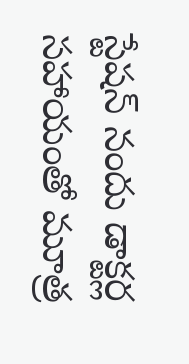స్టేషన్ నందు డాక్టర్ల సహాయంతో మూత్ర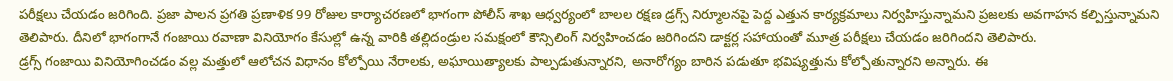పరీక్షలు చేయడం జరిగింది. ప్రజా పాలన ప్రగతి ప్రణాళిక 99 రోజుల కార్యాచరణలో భాగంగా పోలీస్ శాఖ ఆధ్వర్యంలో బాలల రక్షణ డ్రగ్స్ నిర్మూలనపై పెద్ద ఎత్తున కార్యక్రమాలు నిర్వహిస్తున్నామని ప్రజలకు అవగాహన కల్పిస్తున్నామని తెలిపారు. దీనిలో భాగంగానే గంజాయి రవాణా వినియోగం కేసుల్లో ఉన్న వారికి తల్లిదండ్రుల సమక్షంలో కౌన్సిలింగ్ నిర్వహించడం జరిగిందని డాక్టర్ల సహాయంతో మూత్ర పరీక్షలు చేయడం జరిగిందని తెలిపారు.
డ్రగ్స్ గంజాయి వినియోగించడం వల్ల మత్తులో ఆలోచన విధానం కోల్పోయి నేరాలకు, అఘాయిత్యాలకు పాల్పడుతున్నారని, అనారోగ్యం బారిన పడుతూ భవిష్యత్తును కోల్పోతున్నారని అన్నారు. ఈ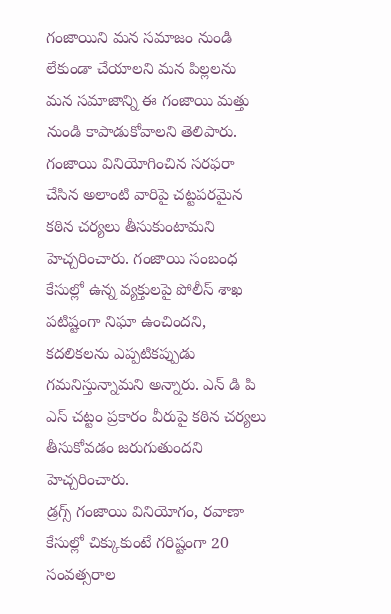గంజాయిని మన సమాజం నుండి లేకుండా చేయాలని మన పిల్లలను మన సమాజాన్ని ఈ గంజాయి మత్తు నుండి కాపాడుకోవాలని తెలిపారు.
గంజాయి వినియోగించిన సరఫరా చేసిన అలాంటి వారిపై చట్టపరమైన కఠిన చర్యలు తీసుకుంటామని హెచ్చరించారు. గంజాయి సంబంధ కేసుల్లో ఉన్న వ్యక్తులపై పోలీస్ శాఖ పటిష్టంగా నిఘా ఉంచిందని, కదలికలను ఎప్పటికప్పుడు గమనిస్తున్నామని అన్నారు. ఎన్ డి పి ఎస్ చట్టం ప్రకారం వీరుపై కఠిన చర్యలు తీసుకోవడం జరుగుతుందని హెచ్చరించారు.
డ్రగ్స్ గంజాయి వినియోగం, రవాణా కేసుల్లో చిక్కుకుంటే గరిష్టంగా 20 సంవత్సరాల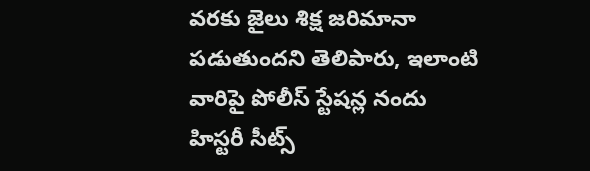వరకు జైలు శిక్ష జరిమానా పడుతుందని తెలిపారు, ఇలాంటి వారిపై పోలీస్ స్టేషన్ల నందు హిస్టరీ సీట్స్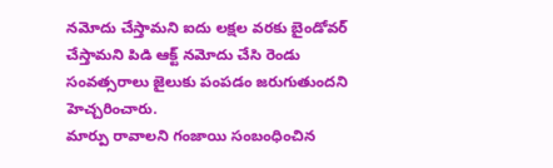నమోదు చేస్తామని ఐదు లక్షల వరకు బైండోవర్ చేస్తామని పిడి ఆక్ట్ నమోదు చేసి రెండు సంవత్సరాలు జైలుకు పంపడం జరుగుతుందని హెచ్చరించారు.
మార్పు రావాలని గంజాయి సంబంధించిన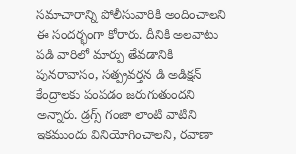సమాచారాన్ని పోలీసువారికి అందించాలని ఈ సందర్భంగా కోరారు. దీనికి అలవాటు పడి వారిలో మార్పు తేవడానికి పునరావాసం, సత్ప్రవర్తన డి అడిక్షన్ కేంద్రాలకు పంపడం జరుగుతుందని అన్నారు. డ్రగ్స్ గంజా లాంటి వాటిని ఇకముందు వినియోగించాలని, రవాణా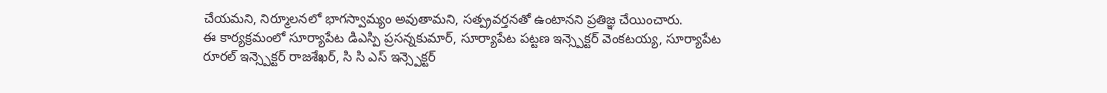చేయమని, నిర్మూలనలో భాగస్వామ్యం అవుతామని, సత్ప్రవర్తనతో ఉంటానని ప్రతిజ్ఞ చేయించారు.
ఈ కార్యక్రమంలో సూర్యాపేట డిఎస్పి ప్రసన్నకుమార్, సూర్యాపేట పట్టణ ఇన్స్పెక్టర్ వెంకటయ్య, సూర్యాపేట రూరల్ ఇన్స్పెక్టర్ రాజశేఖర్, సి సి ఎస్ ఇన్స్పెక్టర్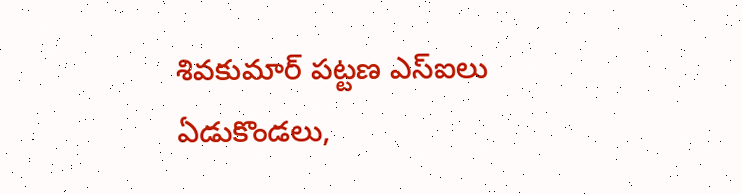శివకుమార్ పట్టణ ఎస్ఐలు ఏడుకొండలు,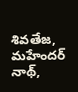శివతేజ, మహేందర్ నాథ్,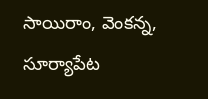సాయిరాం, వెంకన్న, సూర్యాపేట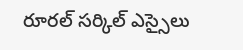రూరల్ సర్కిల్ ఎస్సైలు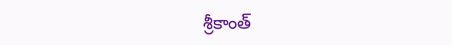శ్రీకాంత్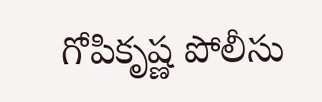గోపికృష్ణ పోలీసు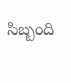సిబ్బంది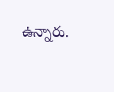ఉన్నారు.